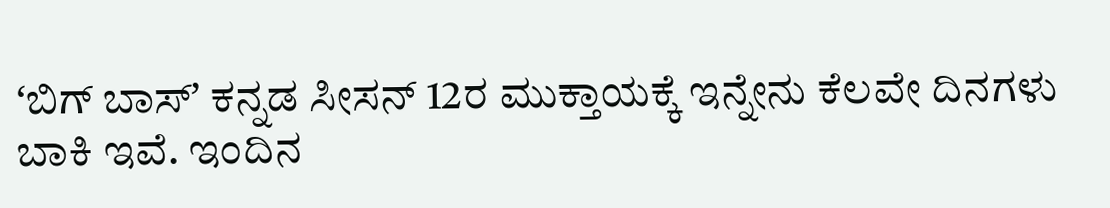ʻಬಿಗ್ ಬಾಸ್ʼ ಕನ್ನಡ ಸೀಸನ್ 12ರ ಮುಕ್ತಾಯಕ್ಕೆ ಇನ್ನೇನು ಕೆಲವೇ ದಿನಗಳು ಬಾಕಿ ಇವೆ. ಇಂದಿನ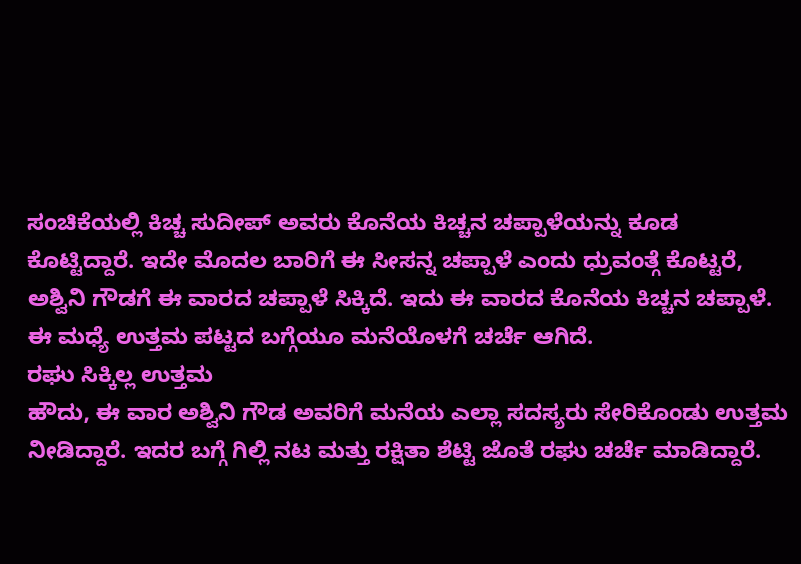ಸಂಚಿಕೆಯಲ್ಲಿ ಕಿಚ್ಚ ಸುದೀಪ್ ಅವರು ಕೊನೆಯ ಕಿಚ್ಚನ ಚಪ್ಪಾಳೆಯನ್ನು ಕೂಡ ಕೊಟ್ಟಿದ್ದಾರೆ. ಇದೇ ಮೊದಲ ಬಾರಿಗೆ ಈ ಸೀಸನ್ನ ಚಪ್ಪಾಳೆ ಎಂದು ಧ್ರುವಂತ್ಗೆ ಕೊಟ್ಟರೆ, ಅಶ್ವಿನಿ ಗೌಡಗೆ ಈ ವಾರದ ಚಪ್ಪಾಳೆ ಸಿಕ್ಕಿದೆ. ಇದು ಈ ವಾರದ ಕೊನೆಯ ಕಿಚ್ಚನ ಚಪ್ಪಾಳೆ. ಈ ಮಧ್ಯೆ ಉತ್ತಮ ಪಟ್ಟದ ಬಗ್ಗೆಯೂ ಮನೆಯೊಳಗೆ ಚರ್ಚೆ ಆಗಿದೆ.
ರಘು ಸಿಕ್ಕಿಲ್ಲ ಉತ್ತಮ
ಹೌದು, ಈ ವಾರ ಅಶ್ವಿನಿ ಗೌಡ ಅವರಿಗೆ ಮನೆಯ ಎಲ್ಲಾ ಸದಸ್ಯರು ಸೇರಿಕೊಂಡು ಉತ್ತಮ ನೀಡಿದ್ದಾರೆ. ಇದರ ಬಗ್ಗೆ ಗಿಲ್ಲಿ ನಟ ಮತ್ತು ರಕ್ಷಿತಾ ಶೆಟ್ಟಿ ಜೊತೆ ರಘು ಚರ್ಚೆ ಮಾಡಿದ್ದಾರೆ.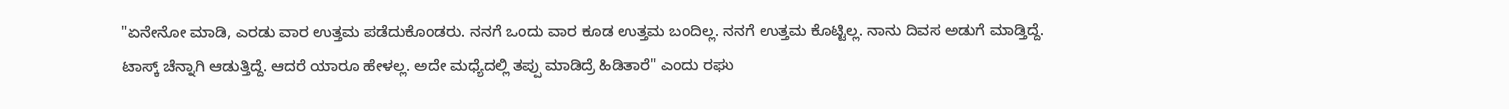"ಏನೇನೋ ಮಾಡಿ, ಎರಡು ವಾರ ಉತ್ತಮ ಪಡೆದುಕೊಂಡರು. ನನಗೆ ಒಂದು ವಾರ ಕೂಡ ಉತ್ತಮ ಬಂದಿಲ್ಲ. ನನಗೆ ಉತ್ತಮ ಕೊಟ್ಟಿಲ್ಲ. ನಾನು ದಿವಸ ಅಡುಗೆ ಮಾಡ್ತಿದ್ದೆ. ಟಾಸ್ಕ್ ಚೆನ್ನಾಗಿ ಆಡುತ್ತಿದ್ದೆ. ಆದರೆ ಯಾರೂ ಹೇಳಲ್ಲ. ಅದೇ ಮಧ್ಯೆದಲ್ಲಿ ತಪ್ಪು ಮಾಡಿದ್ರೆ ಹಿಡಿತಾರೆ" ಎಂದು ರಘು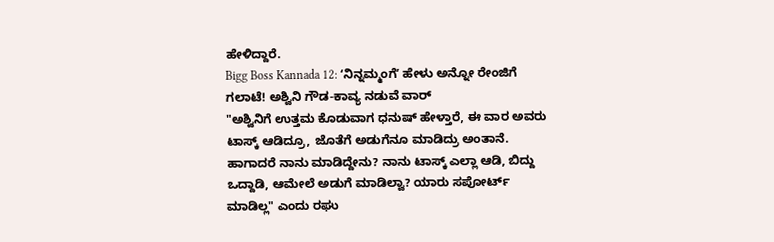ಹೇಳಿದ್ದಾರೆ.
Bigg Boss Kannada 12: ʻನಿನ್ನಮ್ಮಂಗೆʼ ಹೇಳು ಅನ್ನೋ ರೇಂಜಿಗೆ ಗಲಾಟೆ! ಅಶ್ವಿನಿ ಗೌಡ-ಕಾವ್ಯ ನಡುವೆ ವಾರ್
"ಅಶ್ವಿನಿಗೆ ಉತ್ತಮ ಕೊಡುವಾಗ ಧನುಷ್ ಹೇಳ್ತಾರೆ, ಈ ವಾರ ಅವರು ಟಾಸ್ಕ್ ಆಡಿದ್ರೂ, ಜೊತೆಗೆ ಅಡುಗೆನೂ ಮಾಡಿದ್ರು ಅಂತಾನೆ. ಹಾಗಾದರೆ ನಾನು ಮಾಡಿದ್ದೇನು? ನಾನು ಟಾಸ್ಕ್ ಎಲ್ಲಾ ಆಡಿ, ಬಿದ್ದು ಒದ್ದಾಡಿ, ಆಮೇಲೆ ಅಡುಗೆ ಮಾಡಿಲ್ವಾ? ಯಾರು ಸಪೋರ್ಟ್ ಮಾಡಿಲ್ಲ" ಎಂದು ರಘು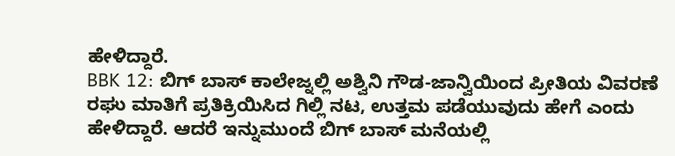ಹೇಳಿದ್ದಾರೆ.
BBK 12: ಬಿಗ್ ಬಾಸ್ ಕಾಲೇಜ್ನಲ್ಲಿ ಅಶ್ವಿನಿ ಗೌಡ-ಜಾನ್ವಿಯಿಂದ ಪ್ರೀತಿಯ ವಿವರಣೆ
ರಘು ಮಾತಿಗೆ ಪ್ರತಿಕ್ರಿಯಿಸಿದ ಗಿಲ್ಲಿ ನಟ, ಉತ್ತಮ ಪಡೆಯುವುದು ಹೇಗೆ ಎಂದು ಹೇಳಿದ್ದಾರೆ. ಆದರೆ ಇನ್ನುಮುಂದೆ ಬಿಗ್ ಬಾಸ್ ಮನೆಯಲ್ಲಿ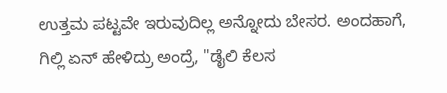ಉತ್ತಮ ಪಟ್ಟವೇ ಇರುವುದಿಲ್ಲ ಅನ್ನೋದು ಬೇಸರ. ಅಂದಹಾಗೆ, ಗಿಲ್ಲಿ ಏನ್ ಹೇಳಿದ್ರು ಅಂದ್ರೆ, "ಡೈಲಿ ಕೆಲಸ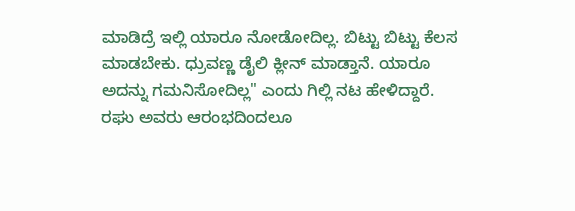ಮಾಡಿದ್ರೆ ಇಲ್ಲಿ ಯಾರೂ ನೋಡೋದಿಲ್ಲ. ಬಿಟ್ಟು ಬಿಟ್ಟು ಕೆಲಸ ಮಾಡಬೇಕು. ಧ್ರುವಣ್ಣ ಡೈಲಿ ಕ್ಲೀನ್ ಮಾಡ್ತಾನೆ. ಯಾರೂ ಅದನ್ನು ಗಮನಿಸೋದಿಲ್ಲ" ಎಂದು ಗಿಲ್ಲಿ ನಟ ಹೇಳಿದ್ದಾರೆ.
ರಘು ಅವರು ಆರಂಭದಿಂದಲೂ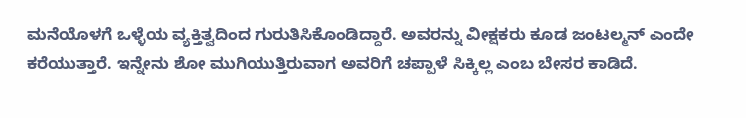ಮನೆಯೊಳಗೆ ಒಳ್ಳೆಯ ವ್ಯಕ್ತಿತ್ವದಿಂದ ಗುರುತಿಸಿಕೊಂಡಿದ್ದಾರೆ. ಅವರನ್ನು ವೀಕ್ಷಕರು ಕೂಡ ಜಂಟಲ್ಮನ್ ಎಂದೇ ಕರೆಯುತ್ತಾರೆ. ಇನ್ನೇನು ಶೋ ಮುಗಿಯುತ್ತಿರುವಾಗ ಅವರಿಗೆ ಚಪ್ಪಾಳೆ ಸಿಕ್ಕಿಲ್ಲ ಎಂಬ ಬೇಸರ ಕಾಡಿದೆ.